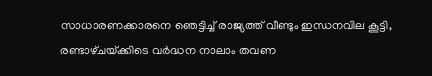സാധാരണക്കാരനെ ഞെട്ടിച്ച് രാജ്യത്ത് വീണ്ടും ഇന്ധനവില കൂട്ടി, രണ്ടാഴ്‌ചയ്‌ക്കിടെ വർദ്ധന നാലാം തവണ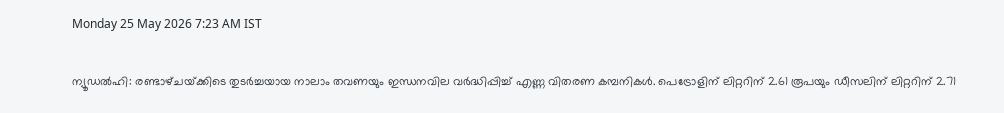Monday 25 May 2026 7:23 AM IST

ന്യൂഡൽഹി: രണ്ടാഴ്‌ചയ്‌ക്കിടെ തുടർച്ചയായ നാലാം തവണയും ഇന്ധനവില വർദ്ധിപ്പിച്ച് എണ്ണ വിതരണ കമ്പനികൾ. പെട്രോളിന് ലിറ്ററിന് 2.61 രൂപയും ഡീസലിന് ലിറ്ററിന് 2.71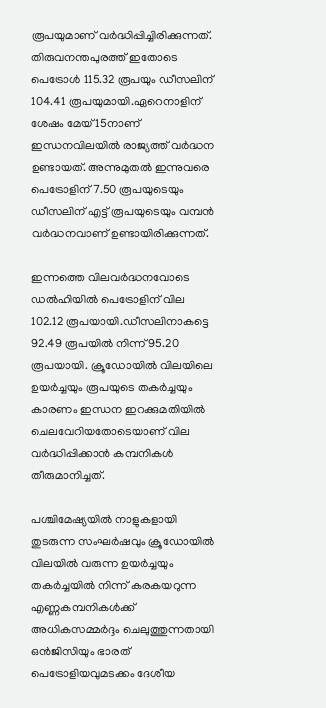രൂപയുമാണ് വർദ്ധിപ്പിച്ചിരിക്കുന്നത്. തിരുവനന്തപുരത്ത് ഇതോടെ പെട്രോൾ 115.32 രൂപയും ഡീസലിന് 104.41 രൂപയുമായി.ഏറെനാളിന് ശേഷം മേയ് 15നാണ് ഇന്ധനവിലയിൽ രാജ്യത്ത് വർദ്ധന ഉണ്ടായത്. അന്നുമുതൽ ഇന്നുവരെ പെട്രോളിന് 7.50 രൂപയുടെയും ഡീസലിന് എട്ട് രൂപയുടെയും വമ്പൻ വർദ്ധനവാണ് ഉണ്ടായിരിക്കുന്നത്.

ഇന്നത്തെ വിലവർദ്ധനവോടെ ഡൽഹിയിൽ പെട്രോളിന് വില 102.12 രൂപയായി.ഡീസലിനാകട്ടെ 92.49 രൂപയിൽ നിന്ന് 95.20 രൂപയായി. ക്രൂഡോയിൽ വിലയിലെ ഉയർച്ചയും രൂപയുടെ തകർച്ചയും കാരണം ഇന്ധന ഇറക്കുമതിയിൽ ചെലവേറിയതോടെയാണ്‌ വില വർദ്ധിപ്പിക്കാൻ കമ്പനികൾ തീരുമാനിച്ചത്.

പശ്ചിമേഷ്യയിൽ നാളുകളായി തുടരുന്ന സംഘ‌ർഷവും ക്രൂഡോയിൽ വിലയിൽ വരുന്ന ഉയർച്ചയും തകർച്ചയിൽ നിന്ന് കരകയറുന്ന എണ്ണകമ്പനികൾക്ക് അധികസമ്മർദ്ദം ചെലുത്തുന്നതായി ഒൻജിസിയും ഭാരത് പെട്രോളിയവുമടക്കം ദേശീയ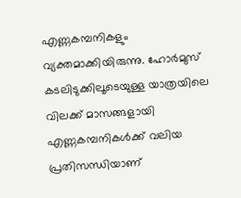എണ്ണകമ്പനികളും വ്യക്തമാക്കിയിരുന്നു. ഹോർമുസ് കടലിടുക്കിലൂടെയുള്ള യാത്രയിലെ വിലക്ക് മാസങ്ങളായി എണ്ണകമ്പനികൾക്ക് വലിയ പ്രതിസന്ധിയാണ്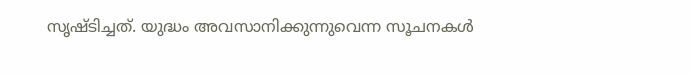സൃഷ്‌ടിച്ചത്. യുദ്ധം അവസാനിക്കുന്നുവെന്ന സൂചനകൾ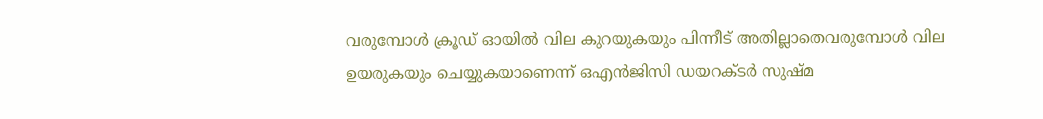വരുമ്പോൾ ക്രൂഡ് ഓയിൽ വില കുറയുകയും പിന്നീട് അതില്ലാതെവരുമ്പോൾ വില ഉയരുകയും ചെയ്യുകയാണെന്ന് ഒഎൻജിസി ഡയറക്‌ടർ സുഷ്‌മ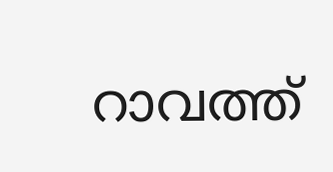റാവത്ത്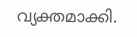വ്യക്തമാക്കി.